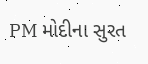PM મોદીના સુરત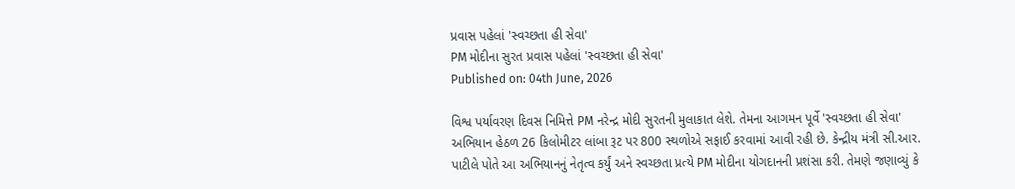પ્રવાસ પહેલાં 'સ્વચ્છતા હી સેવા'
PM મોદીના સુરત પ્રવાસ પહેલાં 'સ્વચ્છતા હી સેવા'
Published on: 04th June, 2026

વિશ્વ પર્યાવરણ દિવસ નિમિત્તે PM નરેન્દ્ર મોદી સુરતની મુલાકાત લેશે. તેમના આગમન પૂર્વે 'સ્વચ્છતા હી સેવા' અભિયાન હેઠળ 26 કિલોમીટર લાંબા રૂટ પર 800 સ્થળોએ સફાઈ કરવામાં આવી રહી છે. કેન્દ્રીય મંત્રી સી.આર. પાટીલે પોતે આ અભિયાનનું નેતૃત્વ કર્યું અને સ્વચ્છતા પ્રત્યે PM મોદીના યોગદાનની પ્રશંસા કરી. તેમણે જણાવ્યું કે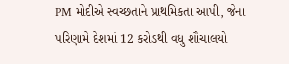PM મોદીએ સ્વચ્છતાને પ્રાથમિકતા આપી, જેના પરિણામે દેશમાં 12 કરોડથી વધુ શૌચાલયો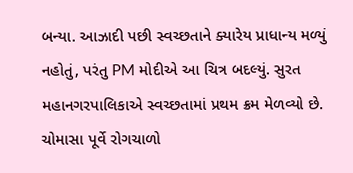બન્યા. આઝાદી પછી સ્વચ્છતાને ક્યારેય પ્રાધાન્ય મળ્યું નહોતું, પરંતુ PM મોદીએ આ ચિત્ર બદલ્યું. સુરત મહાનગરપાલિકાએ સ્વચ્છતામાં પ્રથમ ક્રમ મેળવ્યો છે. ચોમાસા પૂર્વે રોગચાળો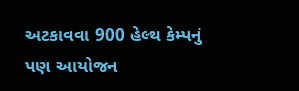અટકાવવા 900 હેલ્થ કેમ્પનું પણ આયોજન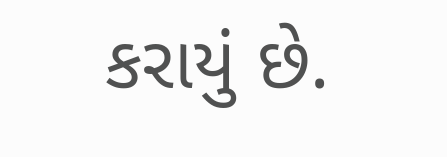કરાયું છે.